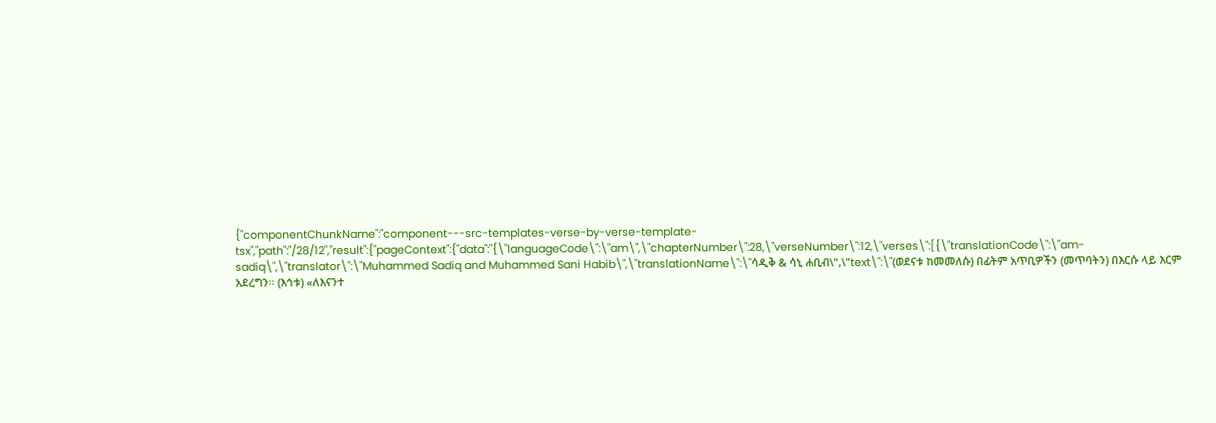{"componentChunkName":"component---src-templates-verse-by-verse-template-tsx","path":"/28/12","result":{"pageContext":{"data":"{\"languageCode\":\"am\",\"chapterNumber\":28,\"verseNumber\":12,\"verses\":[{\"translationCode\":\"am-sadiq\",\"translator\":\"Muhammed Sadiq and Muhammed Sani Habib\",\"translationName\":\"ሳዲቅ & ሳኒ ሐቢብ\",\"text\":\"(ወደናቱ ከመመለሱ) በፊትም አጥቢዎችን (መጥባትን) በእርሱ ላይ እርም አደረግን፡፡ (እኅቱ) «ለእናንተ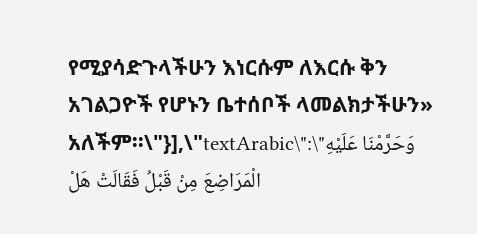የሚያሳድጉላችሁን እነርሱም ለእርሱ ቅን አገልጋዮች የሆኑን ቤተሰቦች ላመልክታችሁን» አለችም፡፡\"}],\"textArabic\":\"وَحَرَّمْنَا عَلَيْهِ الْمَرَاضِعَ مِنْ قَبْلُ فَقَالَتْ هَلْ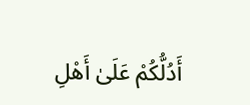أَدُلُّكُمْ عَلَىٰ أَهْلِ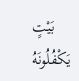بَيْتٍ يَكْفُلُونَهُ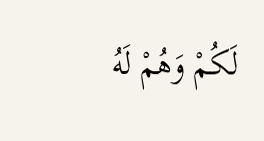لَكُمْ وَهُمْ لَهُ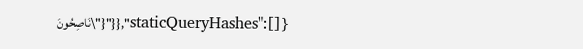نَاصِحُونَ\"}"}},"staticQueryHashes":[]}